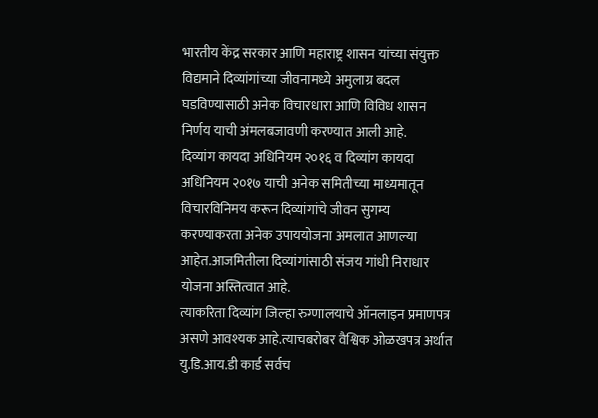भारतीय केंद्र सरकार आणि महाराष्ट्र शासन यांच्या संयुक्त विद्यमाने दिव्यांगांच्या जीवनामध्ये अमुलाग्र बदल घडविण्यासाठी अनेक विचारधारा आणि विविध शासन निर्णय याची अंमलबजावणी करण्यात आली आहे.
दिव्यांग कायदा अधिनियम २०१६ व दिव्यांग कायदा अधिनियम २०१७ याची अनेक समितीच्या माध्यमातून विचारविनिमय करून दिव्यांगांचे जीवन सुगम्य करण्याकरता अनेक उपाययोजना अमलात आणल्या आहेत.आजमितीला दिव्यांगांसाठी संजय गांधी निराधार योजना अस्तित्वात आहे.
त्याकरिता दिव्यांग जिल्हा रुग्णालयाचे ऑनलाइन प्रमाणपत्र असणे आवश्यक आहे.त्याचबरोबर वैश्विक ओळखपत्र अर्थात यु.डि.आय.डी कार्ड सर्वच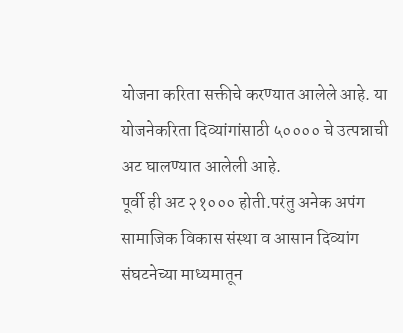योजना करिता सक्तीचे करण्यात आलेले आहे. या योजनेकरिता दिव्यांगांसाठी ५०००० चे उत्पन्नाची अट घालण्यात आलेली आहे.
पूर्वी ही अट २१००० होती.परंतु अनेक अपंग सामाजिक विकास संस्था व आसान दिव्यांग संघटनेच्या माध्यमातून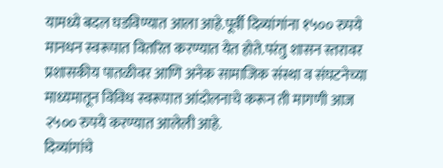यामध्ये बदल घडविण्यात आला आहे.पूर्वी दिव्यांगांना १५०० रुपये मानधन स्वरूपात वितरित करण्यात येत होते.परंतु शासन स्तरावर प्रशासकीय पातळीवर आणि अनेक सामाजिक संस्था व संघटनेच्या माध्यमातून विविध स्वरूपात आंदोलनाचे करून ती मागणी आज २५०० रुपये करण्यात आलेली आहे.
दिव्यांगांचे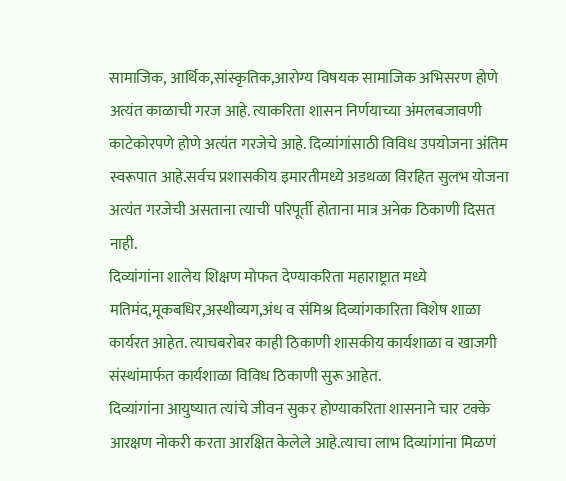सामाजिक, आर्थिक,सांस्कृतिक,आरोग्य विषयक सामाजिक अभिसरण होणे अत्यंत काळाची गरज आहे. त्याकरिता शासन निर्णयाच्या अंमलबजावणी काटेकोरपणे होणे अत्यंत गरजेचे आहे. दिव्यांगांसाठी विविध उपयोजना अंतिम स्वरूपात आहे.सर्वच प्रशासकीय इमारतीमध्ये अडथळा विरहित सुलभ योजना अत्यंत गरजेची असताना त्याची परिपूर्ती होताना मात्र अनेक ठिकाणी दिसत नाही.
दिव्यांगांना शालेय शिक्षण मोफत देण्याकरिता महाराष्ट्रात मध्ये मतिमंद,मूकबधिर,अस्थीव्यग,अंध व संमिश्र दिव्यांगकारिता विशेष शाळा कार्यरत आहेत. त्याचबरोबर काही ठिकाणी शासकीय कार्यशाळा व खाजगी संस्थांमार्फत कार्यशाळा विविध ठिकाणी सुरू आहेत.
दिव्यांगांना आयुष्यात त्यांचे जीवन सुकर होण्याकरिता शासनाने चार टक्के आरक्षण नोकरी करता आरक्षित केलेले आहे.त्याचा लाभ दिव्यांगांना मिळणं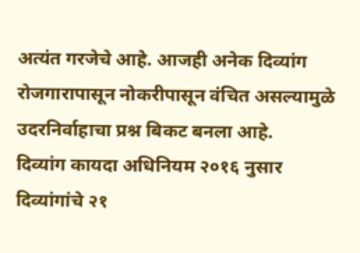अत्यंत गरजेचे आहे. आजही अनेक दिव्यांग रोजगारापासून नोकरीपासून वंचित असल्यामुळे उदरनिर्वाहाचा प्रश्न बिकट बनला आहे.
दिव्यांग कायदा अधिनियम २०१६ नुसार दिव्यांगांचे २१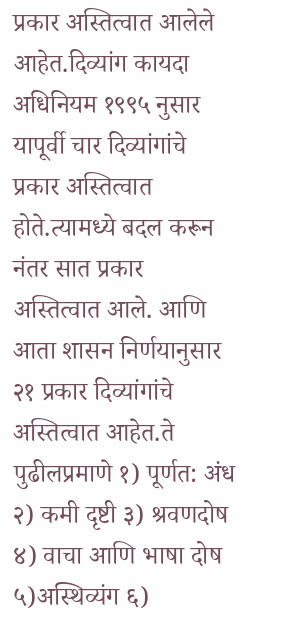प्रकार अस्तित्वात आलेले आहेत.दिव्यांग कायदा अधिनियम १९९५ नुसार यापूर्वी चार दिव्यांगांचे प्रकार अस्तित्वात होते.त्यामध्ये बदल करून नंतर सात प्रकार अस्तित्वात आले. आणि आता शासन निर्णयानुसार २१ प्रकार दिव्यांगांचे अस्तित्वात आहेत.ते पुढीलप्रमाणे १) पूर्णत: अंध २) कमी दृष्टी ३) श्रवणदोष ४) वाचा आणि भाषा दोष ५)अस्थिव्यंग ६)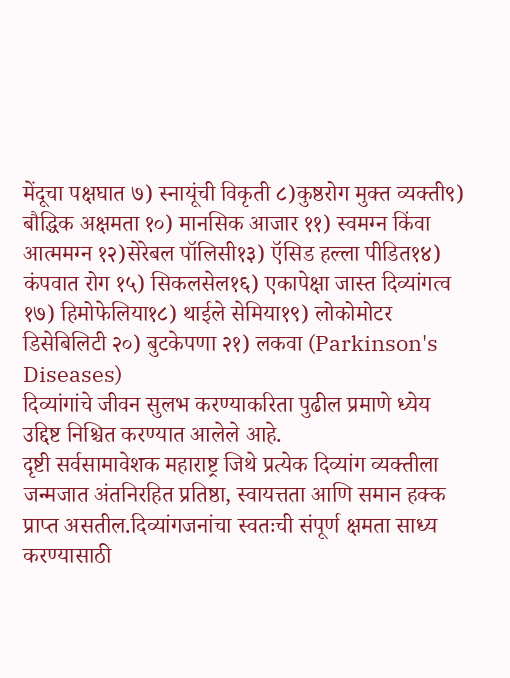मेंदूचा पक्षघात ७) स्नायूंची विकृती ८)कुष्ठरोग मुक्त व्यक्ती९) बौद्धिक अक्षमता १०) मानसिक आजार ११) स्वमग्न किंवा आत्ममग्न १२)सेरेबल पॉलिसी१३) ऍसिड हल्ला पीडित१४) कंपवात रोग १५) सिकलसेल१६) एकापेक्षा जास्त दिव्यांगत्व १७) हिमोफेलिया१८) थाईले सेमिया१९) लोकोमोटर डिसेबिलिटी २०) बुटकेपणा २१) लकवा (Parkinson's Diseases)
दिव्यांगांचे जीवन सुलभ करण्याकरिता पुढील प्रमाणे ध्येय उद्दिष्ट निश्चित करण्यात आलेले आहे.
दृष्टी सर्वसामावेशक महाराष्ट्र जिथे प्रत्येक दिव्यांग व्यक्तीला जन्मजात अंतनिरहित प्रतिष्ठा, स्वायत्तता आणि समान हक्क प्राप्त असतील.दिव्यांगजनांचा स्वतःची संपूर्ण क्षमता साध्य करण्यासाठी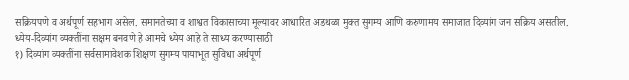सक्रियपणे व अर्थपूर्ण सहभाग असेल. समानतेच्या व शाश्वत विकासाच्या मूल्यावर आधारित अडथळा मुक्त सुगम्य आणि करुणामय समाजात दिव्यांग जन सक्रिय असतील.
ध्येय-दिव्यांग व्यक्तींना सक्षम बनवणे हे आमचे ध्येय आहे ते साध्य करण्यासाठी
१) दिव्यांग व्यक्तींना सर्वसामावेशक शिक्षण सुगम्य पायाभूत सुविधा अर्थपूर्ण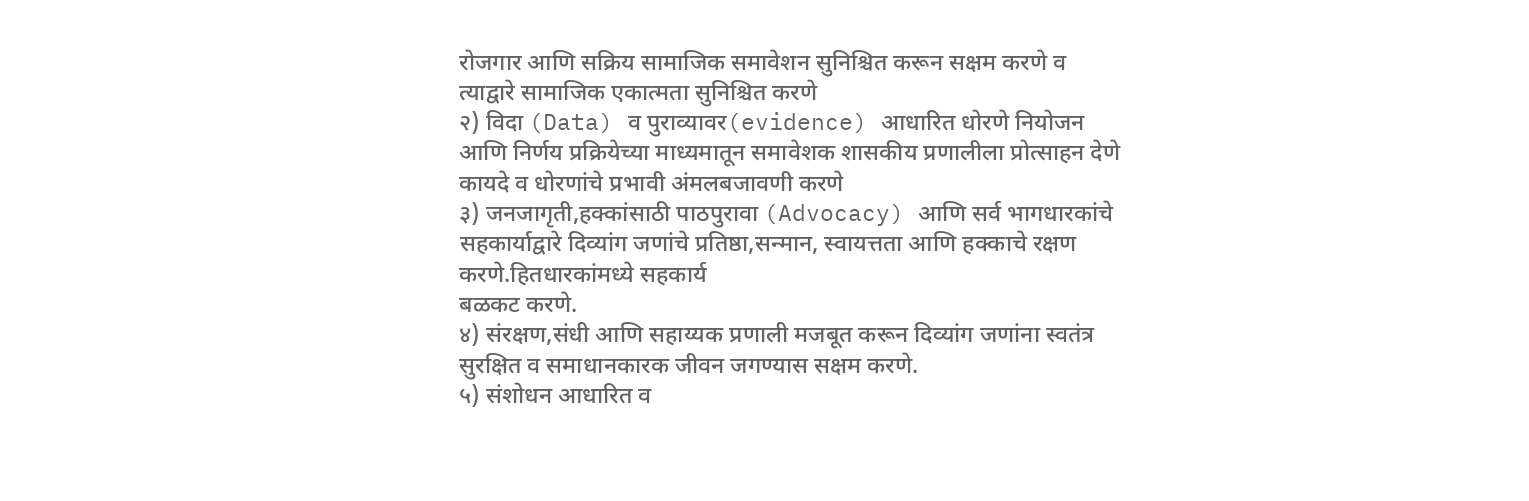रोजगार आणि सक्रिय सामाजिक समावेशन सुनिश्चित करून सक्षम करणे व त्याद्वारे सामाजिक एकात्मता सुनिश्चित करणे
२) विदा (Data) व पुराव्यावर(evidence) आधारित धोरणे नियोजन आणि निर्णय प्रक्रियेच्या माध्यमातून समावेशक शासकीय प्रणालीला प्रोत्साहन देणे कायदे व धोरणांचे प्रभावी अंमलबजावणी करणे
३) जनजागृती,हक्कांसाठी पाठपुरावा (Advocacy) आणि सर्व भागधारकांचे सहकार्याद्वारे दिव्यांग जणांचे प्रतिष्ठा,सन्मान, स्वायत्तता आणि हक्काचे रक्षण करणे.हितधारकांमध्ये सहकार्य
बळकट करणे.
४) संरक्षण,संधी आणि सहाय्यक प्रणाली मजबूत करून दिव्यांग जणांना स्वतंत्र सुरक्षित व समाधानकारक जीवन जगण्यास सक्षम करणे.
५) संशोधन आधारित व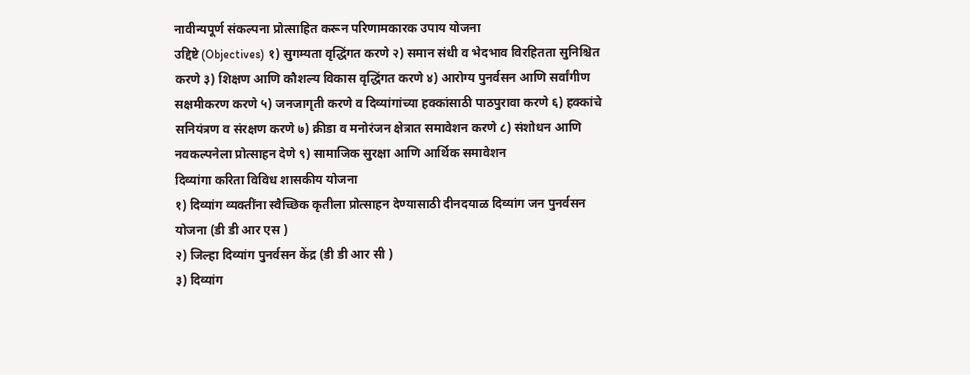नावीन्यपूर्ण संकल्पना प्रोत्साहित करून परिणामकारक उपाय योजना
उद्दिष्टे (Objectives) १) सुगम्यता वृद्धिंगत करणे २) समान संधी व भेदभाव विरहितता सुनिश्चित करणे ३) शिक्षण आणि कौशल्य विकास वृद्धिंगत करणे ४) आरोग्य पुनर्वसन आणि सर्वांगीण सक्षमीकरण करणे ५) जनजागृती करणे व दिव्यांगांच्या हक्कांसाठी पाठपुरावा करणे ६) हक्कांचे सनियंत्रण व संरक्षण करणे ७) क्रीडा व मनोरंजन क्षेत्रात समावेशन करणे ८) संशोधन आणि नवकल्पनेला प्रोत्साहन देणे ९) सामाजिक सुरक्षा आणि आर्थिक समावेशन
दिव्यांगा करिता विविध शासकीय योजना
१) दिव्यांग व्यक्तींना स्वैच्छिक कृतीला प्रोत्साहन देण्यासाठी दीनदयाळ दिव्यांग जन पुनर्वसन योजना (डी डी आर एस )
२) जिल्हा दिव्यांग पुनर्वसन केंद्र (डी डी आर सी )
३) दिव्यांग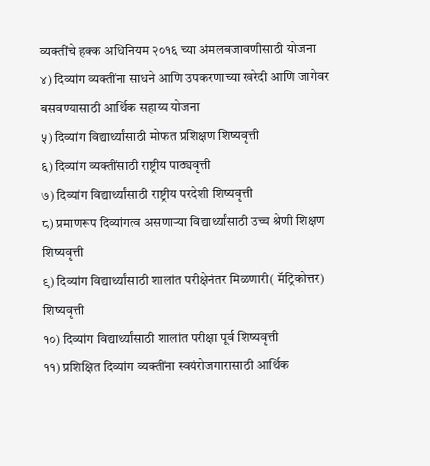व्यक्तींचे हक्क अधिनियम २०१६ च्या अंमलबजावणीसाठी योजना
४) दिव्यांग व्यक्तींना साधने आणि उपकरणाच्या खरेदी आणि जागेवर बसवण्यासाठी आर्थिक सहाय्य योजना
५) दिव्यांग विद्यार्थ्यांसाठी मोफत प्रशिक्षण शिष्यवृत्ती
६) दिव्यांग व्यक्तींसाठी राष्ट्रीय पाठ्यवृत्ती
७) दिव्यांग विद्यार्थ्यांसाठी राष्ट्रीय परदेशी शिष्यवृत्ती
८) प्रमाणरूप दिव्यांगत्व असणाऱ्या विद्यार्थ्यांसाठी उच्च श्रेणी शिक्षण शिष्यवृत्ती
९) दिव्यांग विद्यार्थ्यांसाठी शालांत परीक्षेनंतर मिळणारी( मॅट्रिकोत्तर) शिष्यवृत्ती
१०) दिव्यांग विद्यार्थ्यांसाठी शालांत परीक्षा पूर्व शिष्यवृत्ती
११) प्रशिक्षित दिव्यांग व्यक्तींना स्वयंरोजगारासाठी आर्थिक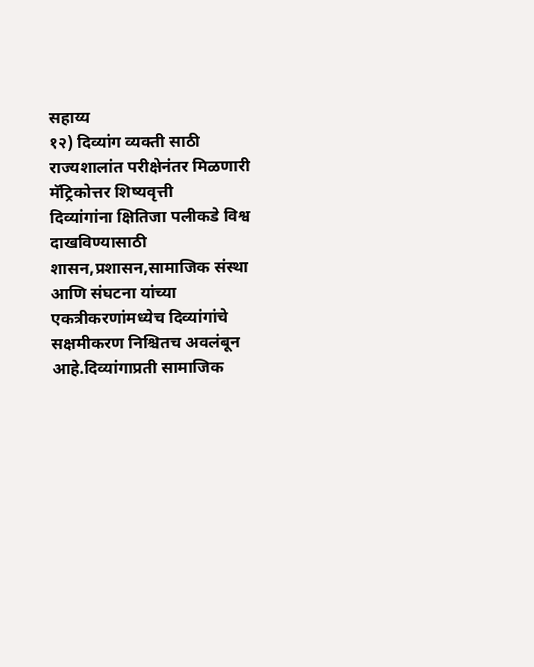सहाय्य
१२) दिव्यांग व्यक्ती साठी राज्यशालांत परीक्षेनंतर मिळणारी मॅट्रिकोत्तर शिष्यवृत्ती
दिव्यांगांना क्षितिजा पलीकडे विश्व दाखविण्यासाठी शासन,प्रशासन,सामाजिक संस्था आणि संघटना यांच्या एकत्रीकरणांमध्येच दिव्यांगांचे सक्षमीकरण निश्चितच अवलंबून आहे.दिव्यांगाप्रती सामाजिक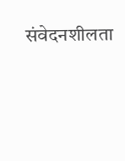संवेदनशीलता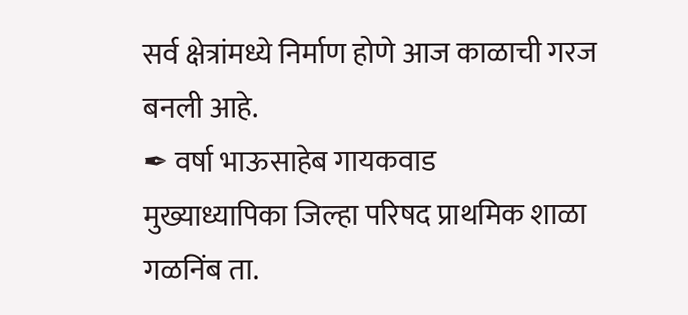सर्व क्षेत्रांमध्ये निर्माण होणे आज काळाची गरज बनली आहे.
✒ वर्षा भाऊसाहेब गायकवाड
मुख्याध्यापिका जिल्हा परिषद प्राथमिक शाळा गळनिंब ता.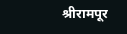श्रीरामपूर